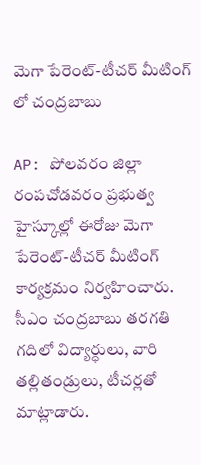మెగా పేరెంట్-టీచర్ మీటింగ్ లో చంద్రబాబు

AP: పోలవరం జిల్లా రంపచోడవరం ప్రభుత్వ హైస్కూల్లో ఈరోజు మెగా పేరెంట్-టీచర్ మీటింగ్ కార్యక్రమం నిర్వహించారు. సీఎం చంద్రబాబు తరగతి గదిలో విద్యార్ధులు, వారి తల్లితండ్రులు, టీచర్లతో మాట్లాడారు.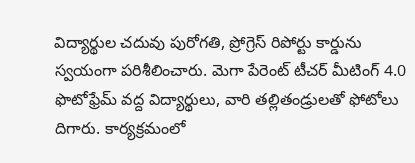విద్యార్థుల చదువు పురోగతి, ప్రోగ్రెస్ రిపోర్టు కార్డును స్వయంగా పరిశీలించారు. మెగా పేరెంట్ టీచర్ మీటింగ్ 4.0 ఫొటోఫ్రేమ్ వద్ద విద్యార్థులు, వారి తల్లితండ్రులతో ఫోటోలు దిగారు. కార్యక్రమంలో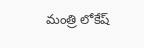మంత్రి లోకేష్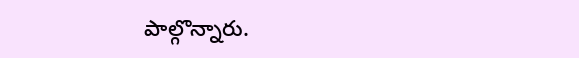పాల్గొన్నారు.